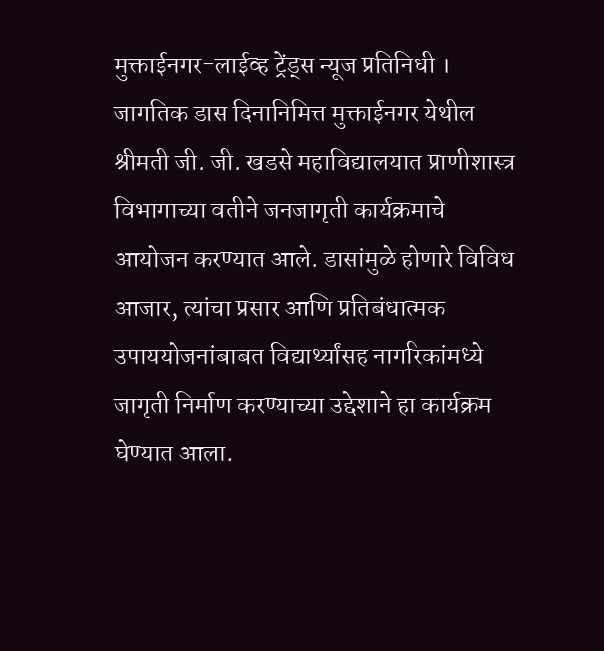मुक्ताईनगर-लाईव्ह ट्रेंड्स न्यूज प्रतिनिधी । जागतिक डास दिनानिमित्त मुक्ताईनगर येथील श्रीमती जी. जी. खडसे महाविद्यालयात प्राणीशास्त्र विभागाच्या वतीने जनजागृती कार्यक्रमाचे आयोजन करण्यात आले. डासांमुळे होणारे विविध आजार, त्यांचा प्रसार आणि प्रतिबंधात्मक उपाययोजनांबाबत विद्यार्थ्यांसह नागरिकांमध्ये जागृती निर्माण करण्याच्या उद्देशाने हा कार्यक्रम घेण्यात आला.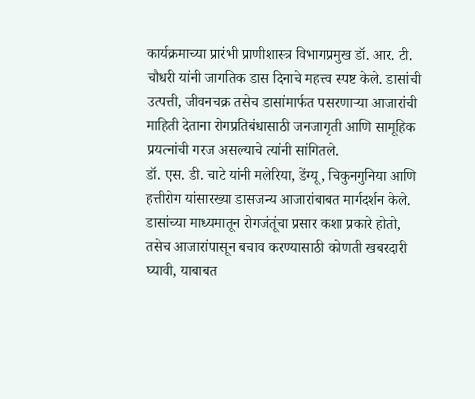कार्यक्रमाच्या प्रारंभी प्राणीशास्त्र विभागप्रमुख डॉ. आर. टी. चौधरी यांनी जागतिक डास दिनाचे महत्त्व स्पष्ट केले. डासांची उत्पत्ती, जीवनचक्र तसेच डासांमार्फत पसरणाऱ्या आजारांची माहिती देताना रोगप्रतिबंधासाठी जनजागृती आणि सामूहिक प्रयत्नांची गरज असल्याचे त्यांनी सांगितले.
डॉ. एस. डी. चाटे यांनी मलेरिया, डेंग्यू, चिकुनगुनिया आणि हत्तीरोग यांसारख्या डासजन्य आजारांबाबत मार्गदर्शन केले. डासांच्या माध्यमातून रोगजंतूंचा प्रसार कशा प्रकारे होतो, तसेच आजारांपासून बचाव करण्यासाठी कोणती खबरदारी घ्यावी, याबाबत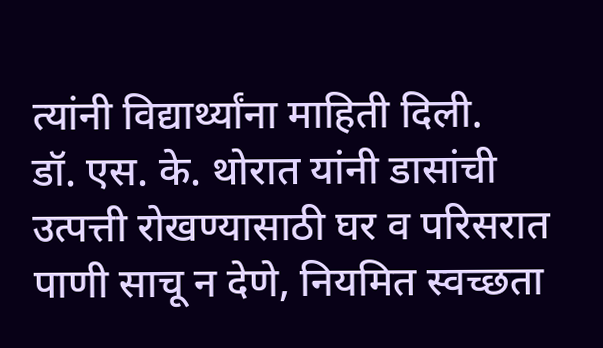त्यांनी विद्यार्थ्यांना माहिती दिली.
डॉ. एस. के. थोरात यांनी डासांची उत्पत्ती रोखण्यासाठी घर व परिसरात पाणी साचू न देणे, नियमित स्वच्छता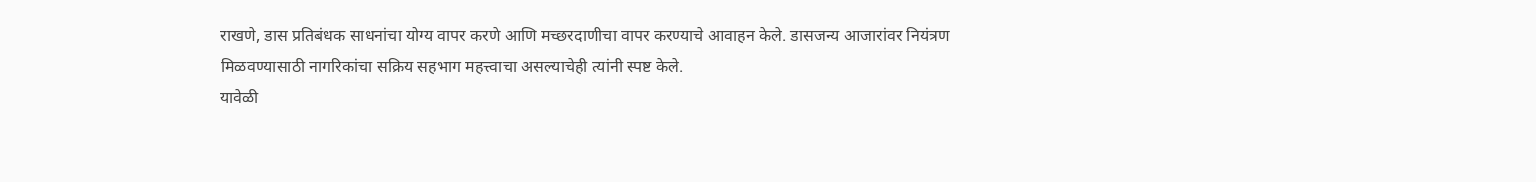राखणे, डास प्रतिबंधक साधनांचा योग्य वापर करणे आणि मच्छरदाणीचा वापर करण्याचे आवाहन केले. डासजन्य आजारांवर नियंत्रण मिळवण्यासाठी नागरिकांचा सक्रिय सहभाग महत्त्वाचा असल्याचेही त्यांनी स्पष्ट केले.
यावेळी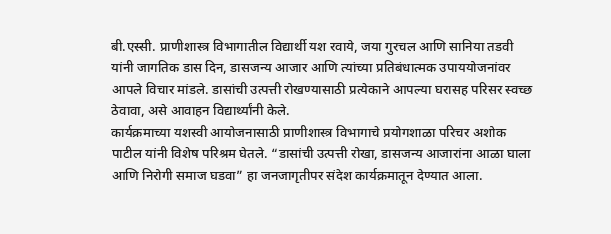बी.एस्सी. प्राणीशास्त्र विभागातील विद्यार्थी यश रवाये, जया गुरचल आणि सानिया तडवी यांनी जागतिक डास दिन, डासजन्य आजार आणि त्यांच्या प्रतिबंधात्मक उपाययोजनांवर आपले विचार मांडले. डासांची उत्पत्ती रोखण्यासाठी प्रत्येकाने आपल्या घरासह परिसर स्वच्छ ठेवावा, असे आवाहन विद्यार्थ्यांनी केले.
कार्यक्रमाच्या यशस्वी आयोजनासाठी प्राणीशास्त्र विभागाचे प्रयोगशाळा परिचर अशोक पाटील यांनी विशेष परिश्रम घेतले. “डासांची उत्पत्ती रोखा, डासजन्य आजारांना आळा घाला आणि निरोगी समाज घडवा” हा जनजागृतीपर संदेश कार्यक्रमातून देण्यात आला.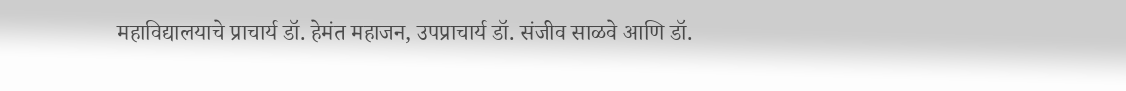महाविद्यालयाचे प्राचार्य डॉ. हेमंत महाजन, उपप्राचार्य डॉ. संजीव साळवे आणि डॉ.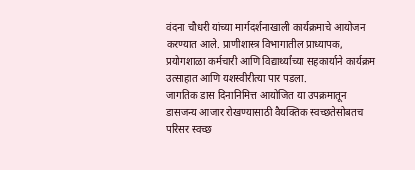वंदना चौधरी यांच्या मार्गदर्शनाखाली कार्यक्रमाचे आयोजन करण्यात आले. प्राणीशास्त्र विभागातील प्राध्यापक, प्रयोगशाळा कर्मचारी आणि विद्यार्थ्यांच्या सहकार्याने कार्यक्रम उत्साहात आणि यशस्वीरीत्या पार पडला.
जागतिक डास दिनानिमित्त आयोजित या उपक्रमातून डासजन्य आजार रोखण्यासाठी वैयक्तिक स्वच्छतेसोबतच परिसर स्वच्छ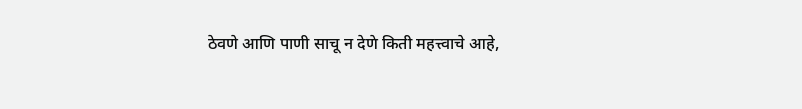ठेवणे आणि पाणी साचू न देणे किती महत्त्वाचे आहे,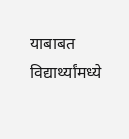याबाबत विद्यार्थ्यांमध्ये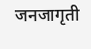जनजागृती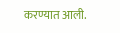करण्यात आली.